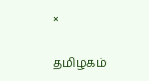×

தமிழகம்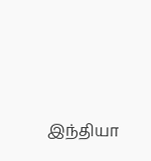இந்தியா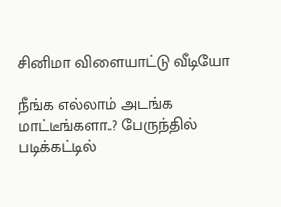சினிமா விளையாட்டு வீடியோ

நீங்க எல்லாம் அடங்க மாட்டீங்களா..? பேருந்தில் படிக்கட்டில்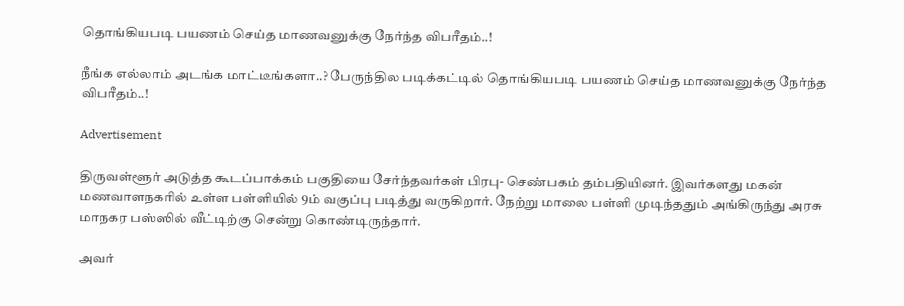தொங்கியபடி பயணம் செய்த மாணவனுக்கு நேர்ந்த விபரீதம்..!

நீங்க எல்லாம் அடங்க மாட்டீங்களா..? பேருந்தில படிக்கட்டில் தொங்கியபடி பயணம் செய்த மாணவனுக்கு நேர்ந்த விபரீதம்..!

Advertisement

திருவள்ளூர் அடுத்த கூடப்பாக்கம் பகுதியை சேர்ந்தவர்கள் பிரபு- செண்பகம் தம்பதியினர். இவர்களது மகன் மணவாளநகரில் உள்ள பள்ளியில் 9ம் வகுப்பு படித்து வருகிறார். நேற்று மாலை பள்ளி முடிந்ததும் அங்கிருந்து அரசு மாநகர பஸ்ஸில் வீட்டிற்கு சென்று கொண்டிருந்தார்.

அவர்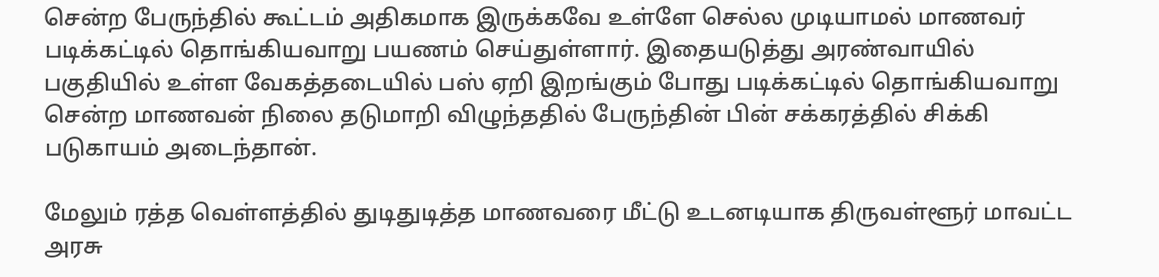சென்ற பேருந்தில் கூட்டம் அதிகமாக இருக்கவே உள்ளே செல்ல முடியாமல் மாணவர் படிக்கட்டில் தொங்கியவாறு பயணம் செய்துள்ளார். இதையடுத்து அரண்வாயில் பகுதியில் உள்ள வேகத்தடையில் பஸ் ஏறி இறங்கும் போது படிக்கட்டில் தொங்கியவாறு சென்ற மாணவன் நிலை தடுமாறி விழுந்ததில் பேருந்தின் பின் சக்கரத்தில் சிக்கி படுகாயம் அடைந்தான்.

மேலும் ரத்த வெள்ளத்தில் துடிதுடித்த மாணவரை மீட்டு உடனடியாக திருவள்ளூர் மாவட்ட அரசு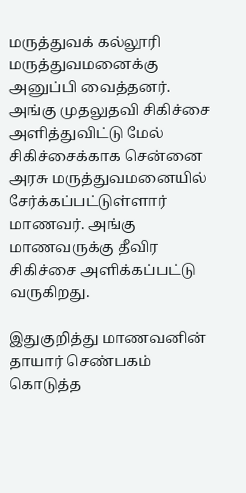மருத்துவக் கல்லூரி மருத்துவமனைக்கு அனுப்பி வைத்தனர். அங்கு முதலுதவி சிகிச்சை அளித்துவிட்டு மேல் சிகிச்சைக்காக சென்னை அரசு மருத்துவமனையில் சேர்க்கப்பட்டுள்ளார் மாணவர். அங்கு மாணவருக்கு தீவிர சிகிச்சை அளிக்கப்பட்டு வருகிறது.

இதுகுறித்து மாணவனின் தாயார் செண்பகம் கொடுத்த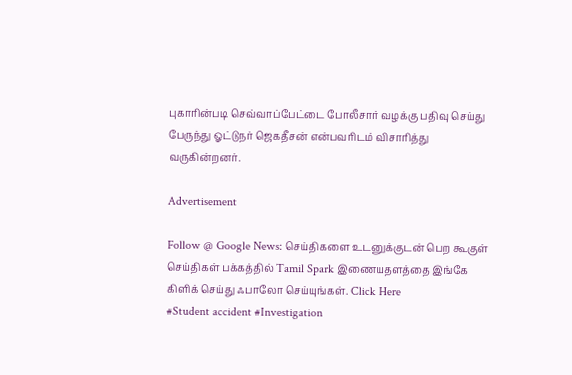புகாரின்படி செவ்வாப்பேட்டை போலீசார் வழக்கு பதிவு செய்து பேருந்து ஓட்டுநர் ஜெகதீசன் என்பவரிடம் விசாரித்து வருகின்றனர்.

Advertisement

Follow @ Google News: செய்திகளை உடனுக்குடன் பெற கூகுள் செய்திகள் பக்கத்தில் Tamil Spark இணையதளத்தை இங்கே கிளிக் செய்து ஃபாலோ செய்யுங்கள். Click Here
#Student accident #Investigation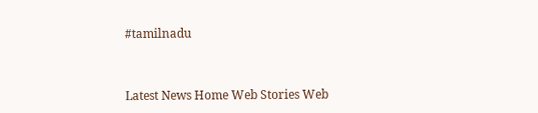#tamilnadu



Latest News Home Web Stories Web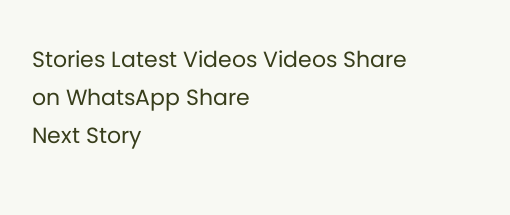Stories Latest Videos Videos Share on WhatsApp Share
Next Story